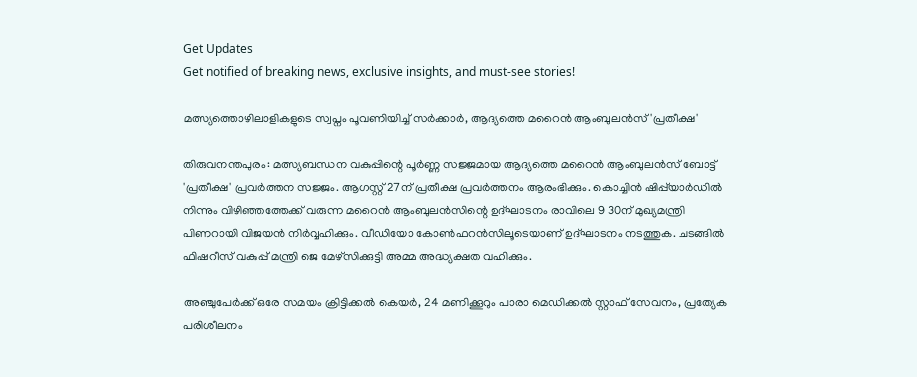Get Updates
Get notified of breaking news, exclusive insights, and must-see stories!

മത്സ്യത്തൊഴിലാളികളുടെ സ്വപ്നം പൂവണിയിച്ച് സർക്കാർ, ആദ്യത്തെ മറൈൻ ആംബുലൻസ് 'പ്രതീക്ഷ'

തിരുവനന്തപുരം: മത്സ്യബന്ധന വകുപ്പിന്റെ പൂർണ്ണ സജ്ജമായ ആദ്യത്തെ മറൈൻ ആംബുലൻസ് ബോട്ട് 'പ്രതീക്ഷ' പ്രവർത്തന സജ്ജം. ആഗസ്റ്റ് 27ന് പ്രതീക്ഷ പ്രവർത്തനം ആരംഭിക്കും. കൊച്ചിൻ ഷിപ്പ്‌യാർഡിൽ നിന്നും വിഴിഞ്ഞത്തേക്ക് വരുന്ന മറൈൻ ആംബുലൻസിന്റെ ഉദ്ഘാടനം രാവിലെ 9 30ന് മുഖ്യമന്ത്രി പിണറായി വിജയൻ നിർവ്വഹിക്കും. വീഡിയോ കോൺഫറൻസിലൂടെയാണ് ഉദ്ഘാടനം നടത്തുക. ചടങ്ങിൽ ഫിഷറീസ് വകുപ്പ് മന്ത്രി ജെ മേഴ്‌സിക്കുട്ടി അമ്മ അദ്ധ്യക്ഷത വഹിക്കും.

അഞ്ചുപേർക്ക് ഒരേ സമയം ക്രിട്ടിക്കൽ കെയർ, 24 മണിക്കൂറും പാരാ മെഡിക്കൽ സ്റ്റാഫ് സേവനം, പ്രത്യേക പരിശീലനം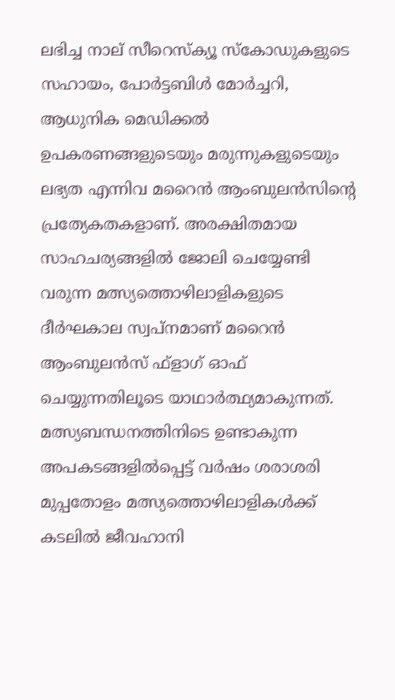ലഭിച്ച നാല് സീറെസ്‌ക്യൂ സ്‌കോഡുകളുടെ സഹായം, പോർട്ടബിൾ മോർച്ചറി, ആധുനിക മെഡിക്കൽ ഉപകരണങ്ങളുടെയും മരുന്നുകളുടെയും ലഭ്യത എന്നിവ മറൈൻ ആംബുലൻസിന്റെ പ്രത്യേകതകളാണ്. അരക്ഷിതമായ സാഹചര്യങ്ങളിൽ ജോലി ചെയ്യേണ്ടി വരുന്ന മത്സ്യത്തൊഴിലാളികളുടെ ദീർഘകാല സ്വപ്നമാണ് മറൈൻ ആംബുലൻസ് ഫ്‌ളാഗ് ഓഫ് ചെയ്യുന്നതിലൂടെ യാഥാർത്ഥ്യമാകുന്നത്. മത്സ്യബന്ധനത്തിനിടെ ഉണ്ടാകുന്ന അപകടങ്ങളിൽപ്പെട്ട് വർഷം ശരാശരി മുപ്പതോളം മത്സ്യത്തൊഴിലാളികൾക്ക് കടലിൽ ജീവഹാനി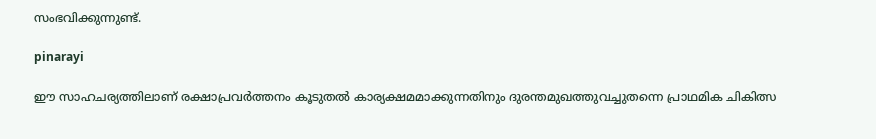സംഭവിക്കുന്നുണ്ട്.

pinarayi

ഈ സാഹചര്യത്തിലാണ് രക്ഷാപ്രവർത്തനം കൂടുതൽ കാര്യക്ഷമമാക്കുന്നതിനും ദുരന്തമുഖത്തുവച്ചുതന്നെ പ്രാഥമിക ചികിത്സ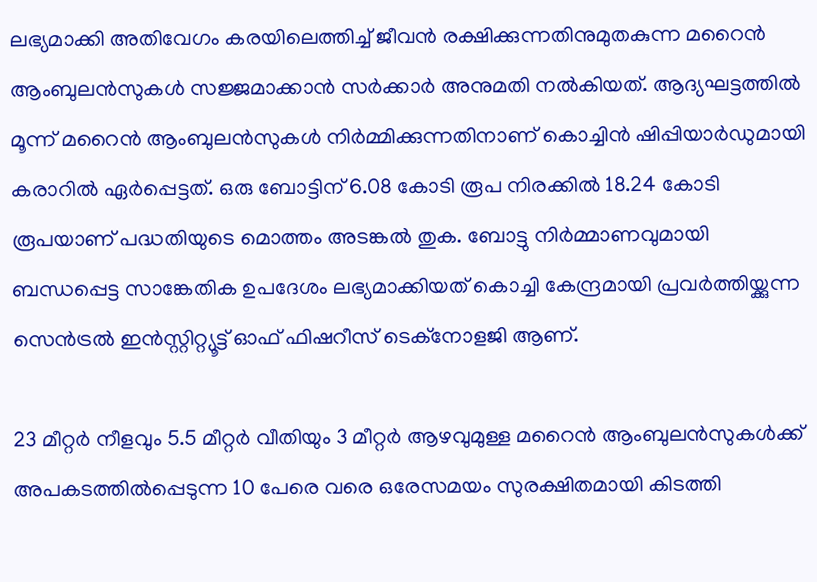ലഭ്യമാക്കി അതിവേഗം കരയിലെത്തിച്ച് ജീവൻ രക്ഷിക്കുന്നതിനുമുതകുന്ന മറൈൻ ആംബുലൻസുകൾ സജ്ജമാക്കാൻ സർക്കാർ അനുമതി നൽകിയത്. ആദ്യഘട്ടത്തിൽ മൂന്ന് മറൈൻ ആംബുലൻസുകൾ നിർമ്മിക്കുന്നതിനാണ് കൊച്ചിൻ ഷിപ്പിയാർഡുമായി കരാറിൽ ഏർപ്പെട്ടത്. ഒരു ബോട്ടിന് 6.08 കോടി രൂപ നിരക്കിൽ 18.24 കോടി രൂപയാണ് പദ്ധതിയുടെ മൊത്തം അടങ്കൽ തുക. ബോട്ടു നിർമ്മാണവുമായി ബന്ധപ്പെട്ട സാങ്കേതിക ഉപദേശം ലഭ്യമാക്കിയത് കൊച്ചി കേന്ദ്രമായി പ്രവർത്തിയ്ക്കുന്ന സെൻട്രൽ ഇൻസ്റ്റിറ്റ്യൂട്ട് ഓഫ് ഫിഷറീസ് ടെക്‌നോളജി ആണ്.

23 മീറ്റർ നീളവും 5.5 മീറ്റർ വീതിയും 3 മീറ്റർ ആഴവുമുള്ള മറൈൻ ആംബുലൻസുകൾക്ക് അപകടത്തിൽപ്പെടുന്ന 10 പേരെ വരെ ഒരേസമയം സുരക്ഷിതമായി കിടത്തി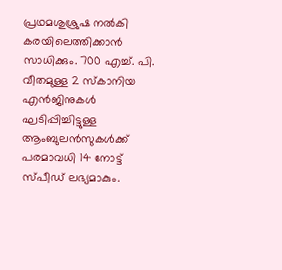പ്രഥമശുശ്രുഷ നൽകി കരയിലെത്തിക്കാൻ സാധിക്കും. 700 എച്ച്. പി. വീതമുള്ള 2 സ്‌കാനിയ എൻജിനുകൾ ഘടിപ്പിച്ചിട്ടുള്ള ആംബുലൻസുകൾക്ക് പരമാവധി 14 നോട്ട് സ്പീഡ് ലഭ്യമാകും.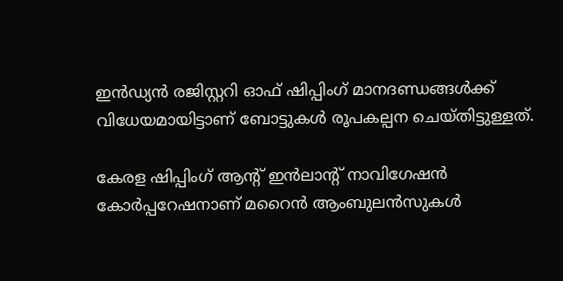ഇൻഡ്യൻ രജിസ്റ്ററി ഓഫ് ഷിപ്പിംഗ് മാനദണ്ഡങ്ങൾക്ക് വിധേയമായിട്ടാണ് ബോട്ടുകൾ രൂപകല്പന ചെയ്തിട്ടുള്ളത്.

കേരള ഷിപ്പിംഗ് ആന്റ് ഇൻലാന്റ് നാവിഗേഷൻ കോർപ്പറേഷനാണ് മറൈൻ ആംബുലൻസുകൾ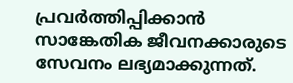പ്രവർത്തിപ്പിക്കാൻ സാങ്കേതിക ജീവനക്കാരുടെ സേവനം ലഭ്യമാക്കുന്നത്.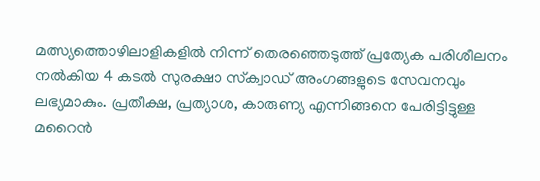മത്സ്യത്തൊഴിലാളികളിൽ നിന്ന് തെരഞ്ഞെടുത്ത് പ്രത്യേക പരിശീലനം നൽകിയ 4 കടൽ സുരക്ഷാ സ്‌ക്വാഡ് അംഗങ്ങളുടെ സേവനവും ലഭ്യമാകും. പ്രതീക്ഷ, പ്രത്യാശ, കാരുണ്യ എന്നിങ്ങനെ പേരിട്ടിട്ടുള്ള മറൈൻ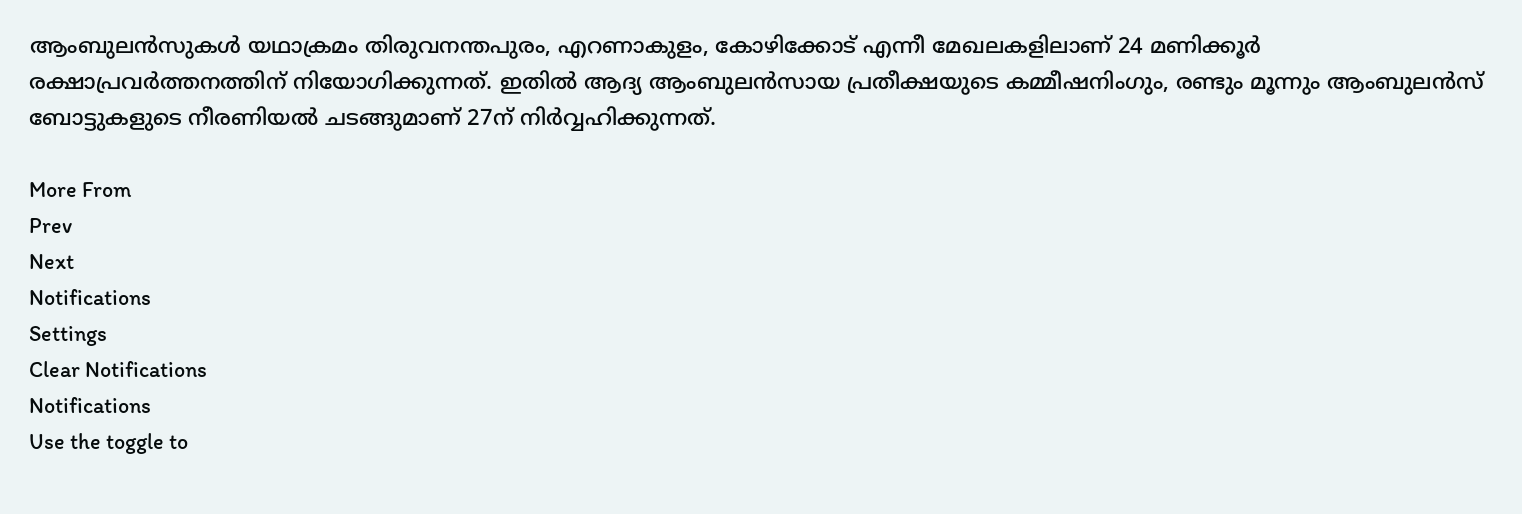ആംബുലൻസുകൾ യഥാക്രമം തിരുവനന്തപുരം, എറണാകുളം, കോഴിക്കോട് എന്നീ മേഖലകളിലാണ് 24 മണിക്കൂർ രക്ഷാപ്രവർത്തനത്തിന് നിയോഗിക്കുന്നത്. ഇതിൽ ആദ്യ ആംബുലൻസായ പ്രതീക്ഷയുടെ കമ്മീഷനിംഗും, രണ്ടും മൂന്നും ആംബുലൻസ് ബോട്ടുകളുടെ നീരണിയൽ ചടങ്ങുമാണ് 27ന് നിർവ്വഹിക്കുന്നത്.

More From
Prev
Next
Notifications
Settings
Clear Notifications
Notifications
Use the toggle to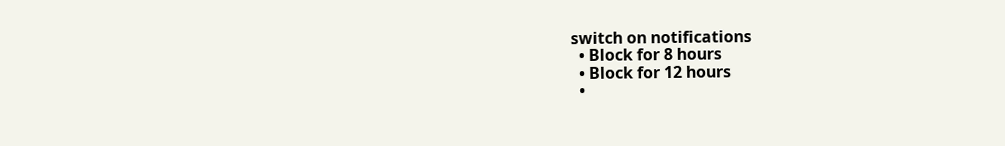switch on notifications
  • Block for 8 hours
  • Block for 12 hours
  •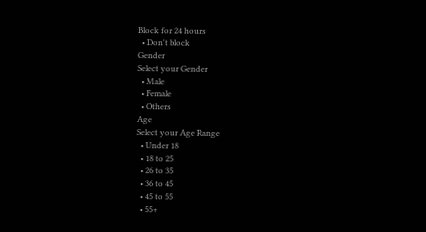Block for 24 hours
  • Don't block
Gender
Select your Gender
  • Male
  • Female
  • Others
Age
Select your Age Range
  • Under 18
  • 18 to 25
  • 26 to 35
  • 36 to 45
  • 45 to 55
  • 55+